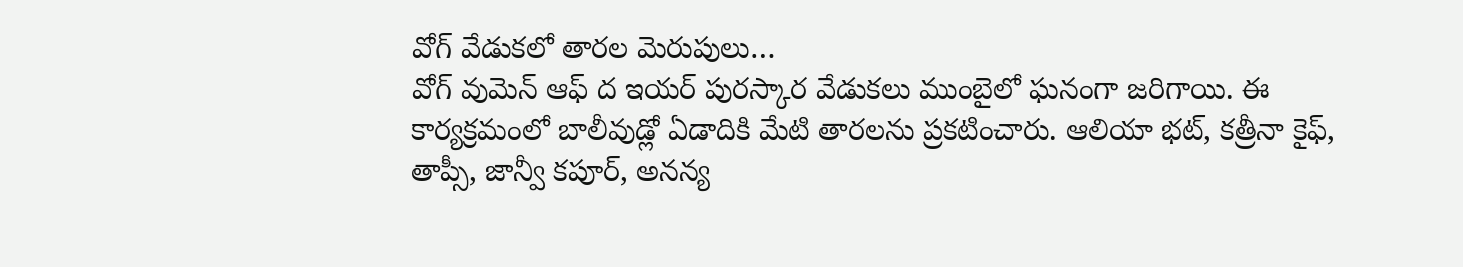వోగ్ వేడుకలో తారల మెరుపులు…
వోగ్ వుమెన్ ఆఫ్ ద ఇయర్ పురస్కార వేడుకలు ముంబైలో ఘనంగా జరిగాయి. ఈ కార్యక్రమంలో బాలీవుడ్లో ఏడాదికి మేటి తారలను ప్రకటించారు. ఆలియా భట్, కత్రీనా కైఫ్, తాప్సీ, జాన్వీ కపూర్, అనన్య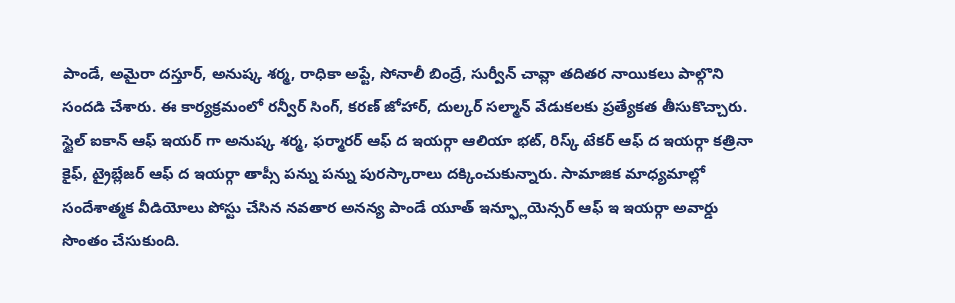పాండే, అమైరా దస్తూర్, అనుష్క శర్మ, రాధికా అప్టే, సోనాలీ బింద్రే, సుర్వీన్ చావ్లా తదితర నాయికలు పాల్గొని సందడి చేశారు. ఈ కార్యక్రమంలో రన్వీర్ సింగ్, కరణ్ జోహార్, దుల్కర్ సల్మాన్ వేడుకలకు ప్రత్యేకత తీసుకొచ్చారు. స్టైల్ ఐకాన్ ఆఫ్ ఇయర్ గా అనుష్క శర్మ, ఫర్మారర్ ఆఫ్ ద ఇయర్గా ఆలియా భట్, రిస్క్ టేకర్ ఆఫ్ ద ఇయర్గా కత్రినా కైఫ్, ట్రైబ్లేజర్ ఆఫ్ ద ఇయర్గా తాప్సీ పన్ను పన్ను పురస్కారాలు దక్కించుకున్నారు. సామాజిక మాధ్యమాల్లో సందేశాత్మక వీడియోలు పోస్టు చేసిన నవతార అనన్య పాండే యూత్ ఇన్ఫ్లూయెన్సర్ ఆఫ్ ఇ ఇయర్గా అవార్డు సొంతం చేసుకుంది.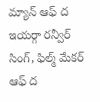మ్యాన్ ఆఫ్ ద ఇయర్గా రన్వీర్ సింగ్, ఫిల్మ్ మేకర్ ఆఫ్ ద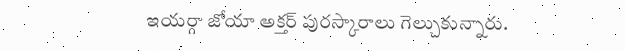ఇయర్గా జోయా అక్తర్ పురస్కారాలు గెల్చుకున్నారు.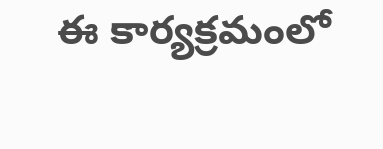ఈ కార్యక్రమంలో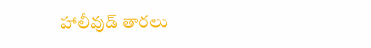హాలీవుడ్ తారలు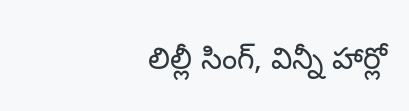లిల్లీ సింగ్, విన్నీ హార్లో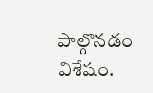పాల్గొనడం విశేషం.